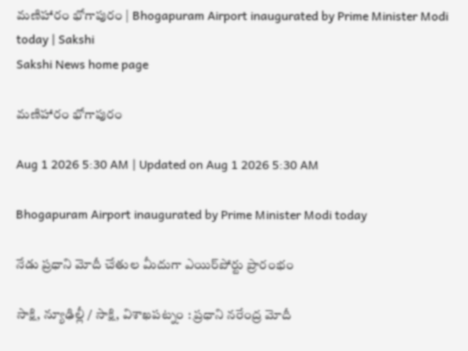మణిహారం భోగాపురం | Bhogapuram Airport inaugurated by Prime Minister Modi today | Sakshi
Sakshi News home page

మణిహారం భోగాపురం

Aug 1 2026 5:30 AM | Updated on Aug 1 2026 5:30 AM

Bhogapuram Airport inaugurated by Prime Minister Modi today

నేడు ప్రధాని మోదీ చేతుల మీదుగా ఎయిర్‌పోర్టు ప్రారంభం

సాక్షి, న్యూఢిల్లీ / సాక్షి, విశాఖపట్నం : ప్రధాని నరేంద్ర మోదీ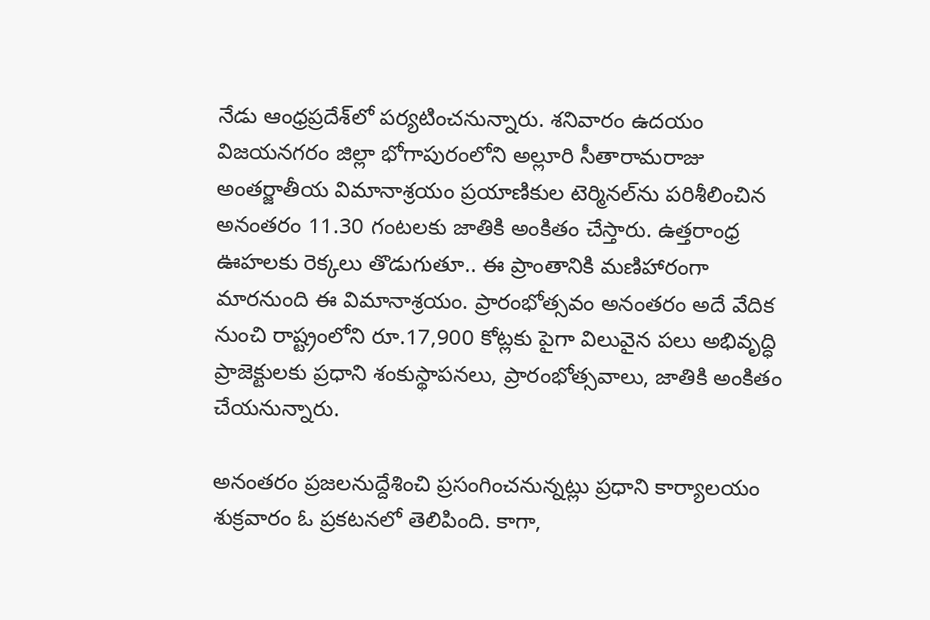నేడు ఆంధ్రప్రదేశ్‌లో పర్యటించనున్నారు. శనివారం ఉదయం విజయనగరం జిల్లా భోగాపురంలోని అల్లూరి సీతారామరాజు అంతర్జాతీయ విమానాశ్రయం ప్రయాణికుల టెర్మినల్‌ను పరిశీలించిన అనంతరం 11.30 గంటలకు జాతికి అంకితం చేస్తారు. ఉత్తరాంధ్ర ఊహలకు రెక్కలు తొడుగుతూ.. ఈ ప్రాంతానికి మణిహారంగా మారనుంది ఈ విమానాశ్రయం. ప్రారంభోత్సవం అనంతరం అదే వేదిక నుంచి రాష్ట్రంలోని రూ.17,900 కోట్లకు పైగా విలువైన పలు అభివృద్ధి ప్రాజెక్టులకు ప్రధాని శంకుస్థాపనలు, ప్రారంభోత్సవాలు, జాతికి అంకితం చేయనున్నారు.

అనంతరం ప్రజలనుద్దేశించి ప్రసంగించనున్నట్లు ప్రధాని కార్యాలయం శుక్రవారం ఓ ప్రకటనలో తెలిపింది. కాగా,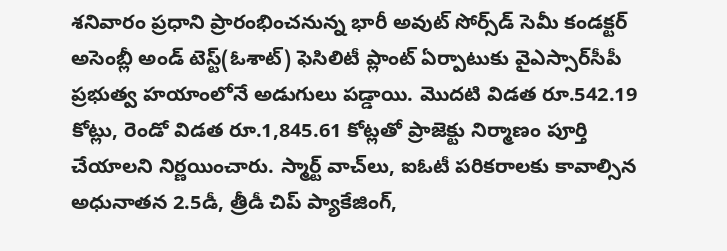శనివారం ప్రధాని ప్రారంభించనున్న భారీ అవుట్‌ సోర్స్‌డ్‌ సెమీ కండక్టర్‌ అసెంబ్లీ అండ్‌ టెస్ట్‌(ఓశాట్‌) ఫెసిలిటీ ప్లాంట్‌ ఏర్పాటుకు వైఎస్సార్‌సీపీ ప్రభుత్వ హయాంలోనే అడుగులు పడ్డాయి. మొదటి విడత రూ.542.19 కోట్లు, రెండో విడత రూ.1,845.61 కోట్లతో ప్రాజెక్టు నిర్మాణం పూర్తి చేయాలని నిర్ణయించారు. స్మార్ట్‌ వాచ్‌లు, ఐఓటీ పరికరాలకు కావాల్సిన అధునాతన 2.5డీ, త్రీడీ చిప్‌ ప్యాకేజింగ్,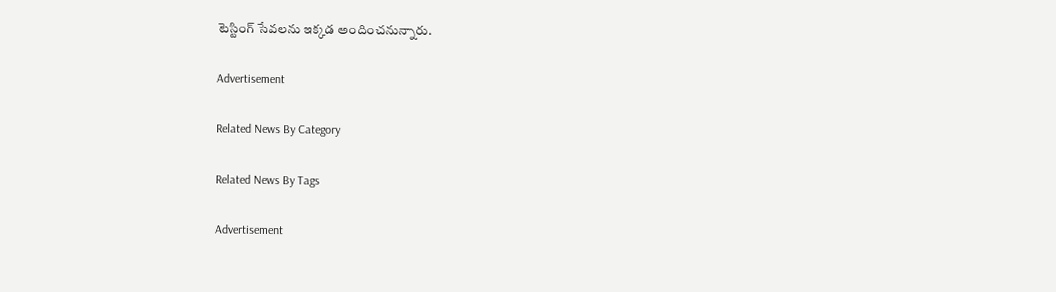టెస్టింగ్‌ సేవలను ఇక్కడ అందించనున్నారు.

Advertisement

Related News By Category

Related News By Tags

Advertisement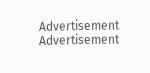Advertisement
Advertisement